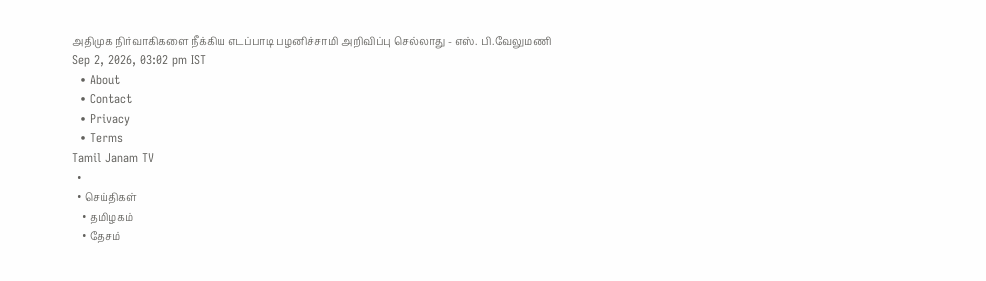அதிமுக நிர்வாகிகளை நீக்கிய எடப்பாடி பழனிச்சாமி அறிவிப்பு செல்லாது - எஸ். பி.வேலுமணி
Sep 2, 2026, 03:02 pm IST
  • About
  • Contact
  • Privacy
  • Terms
Tamil Janam TV
  •
  • செய்திகள்
    • தமிழகம்
    • தேசம்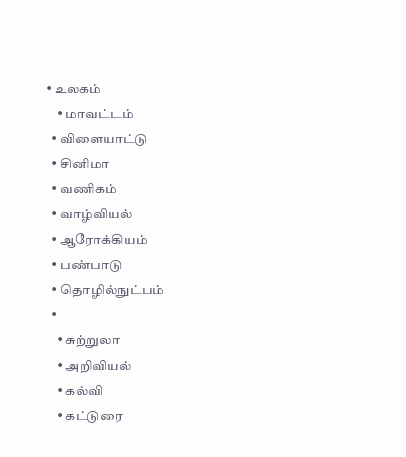• உலகம்
    • மாவட்டம்
  • விளையாட்டு
  • சினிமா
  • வணிகம்
  • வாழ்வியல்
  • ஆரோக்கியம்
  • பண்பாடு
  • தொழில்நுட்பம்
  •
    • சுற்றுலா
    • அறிவியல்
    • கல்வி
    • கட்டுரை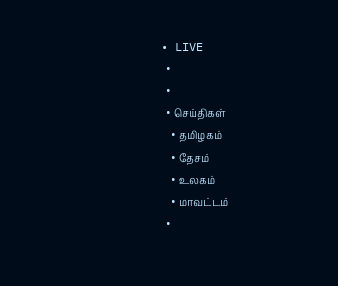• LIVE
  •
  •
  • செய்திகள்
    • தமிழகம்
    • தேசம்
    • உலகம்
    • மாவட்டம்
  •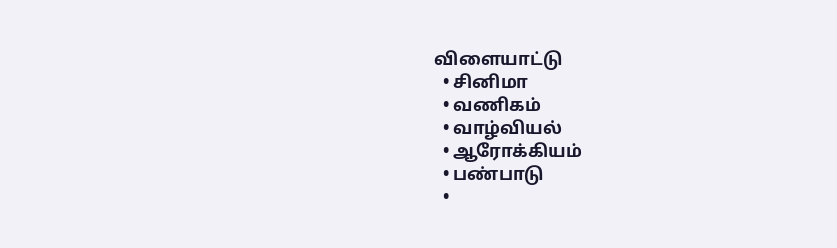விளையாட்டு
  • சினிமா
  • வணிகம்
  • வாழ்வியல்
  • ஆரோக்கியம்
  • பண்பாடு
  •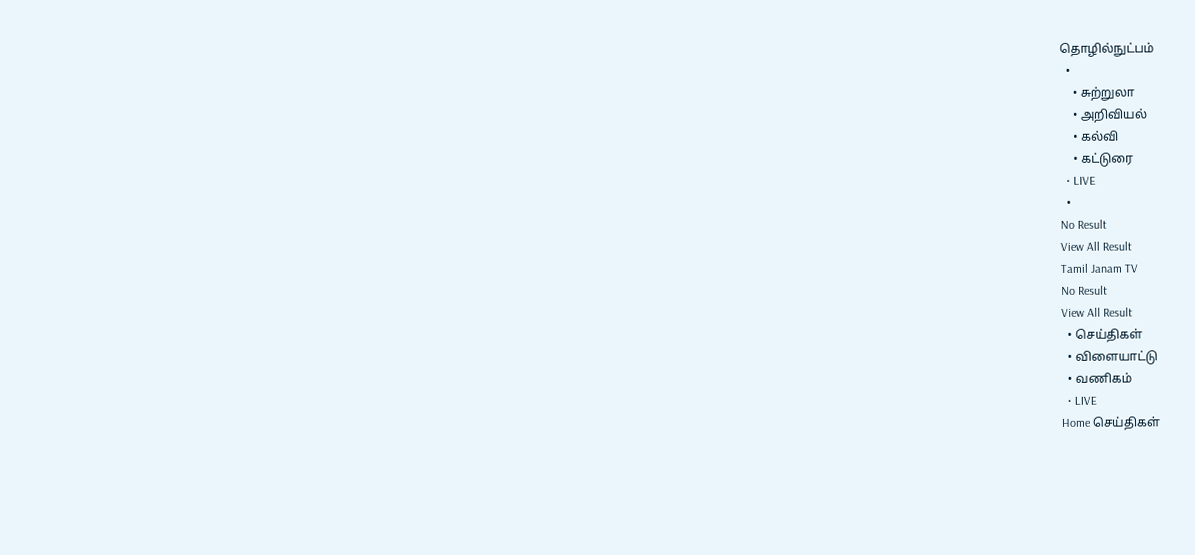தொழில்நுட்பம்
  •
    • சுற்றுலா
    • அறிவியல்
    • கல்வி
    • கட்டுரை
  • LIVE
  •
No Result
View All Result
Tamil Janam TV
No Result
View All Result
  • செய்திகள்
  • விளையாட்டு
  • வணிகம்
  • LIVE
Home செய்திகள்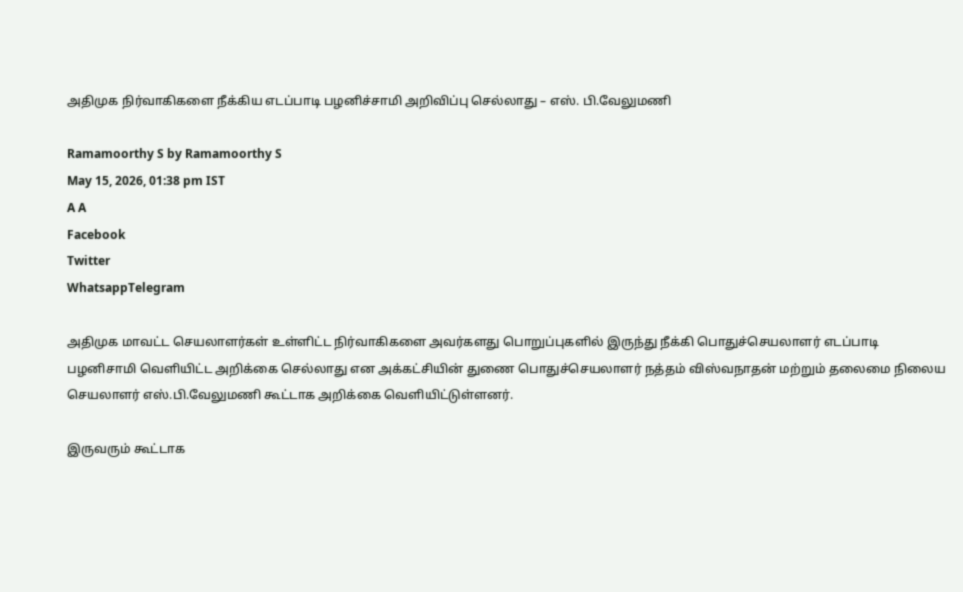அதிமுக நிர்வாகிகளை நீக்கிய எடப்பாடி பழனிச்சாமி அறிவிப்பு செல்லாது – எஸ். பி.வேலுமணி

Ramamoorthy S by Ramamoorthy S
May 15, 2026, 01:38 pm IST
A A
Facebook
Twitter
WhatsappTelegram

அதிமுக மாவட்ட செயலாளர்கள் உள்ளிட்ட நிர்வாகிகளை அவர்களது பொறுப்புகளில் இருந்து நீக்கி பொதுச்செயலாளர் எடப்பாடி பழனிசாமி வெளியிட்ட அறிக்கை செல்லாது என அக்கட்சியின் துணை பொதுச்செயலாளர் நத்தம் விஸ்வநாதன் மற்றும் தலைமை நிலைய செயலாளர் எஸ்.பி.வேலுமணி கூட்டாக அறிக்கை வெளியிட்டுள்ளனர்.

இருவரும் கூட்டாக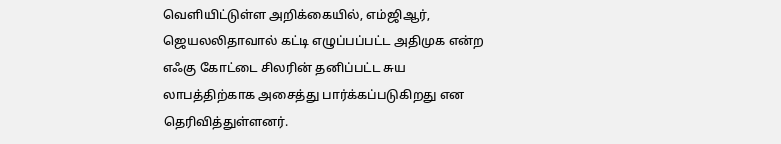வெளியிட்டுள்ள அறிக்கையில், எம்ஜிஆர், ஜெயலலிதாவால் கட்டி எழுப்பப்பட்ட அதிமுக என்ற எஃகு கோட்டை சிலரின் தனிப்பட்ட சுய லாபத்திற்காக அசைத்து பார்க்கப்படுகிறது என தெரிவித்துள்ளனர்.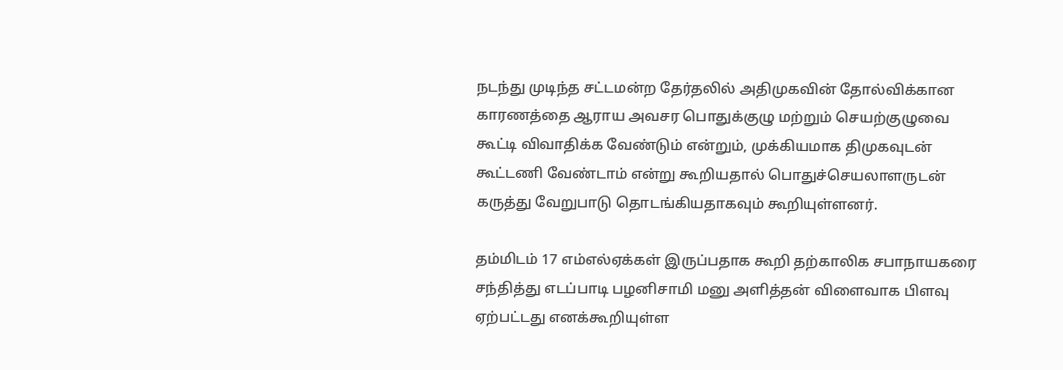நடந்து முடிந்த சட்டமன்ற தேர்தலில் அதிமுகவின் தோல்விக்கான காரணத்தை ஆராய அவசர பொதுக்குழு மற்றும் செயற்குழுவை கூட்டி விவாதிக்க வேண்டும் என்றும், முக்கியமாக திமுகவுடன் கூட்டணி வேண்டாம் என்று கூறியதால் பொதுச்செயலாளருடன் கருத்து வேறுபாடு தொடங்கியதாகவும் கூறியுள்ளனர்.

தம்மிடம் 17 எம்எல்ஏக்கள் இருப்பதாக கூறி தற்காலிக சபாநாயகரை சந்தித்து எடப்பாடி பழனிசாமி மனு அளித்தன் விளைவாக பிளவு ஏற்பட்டது எனக்கூறியுள்ள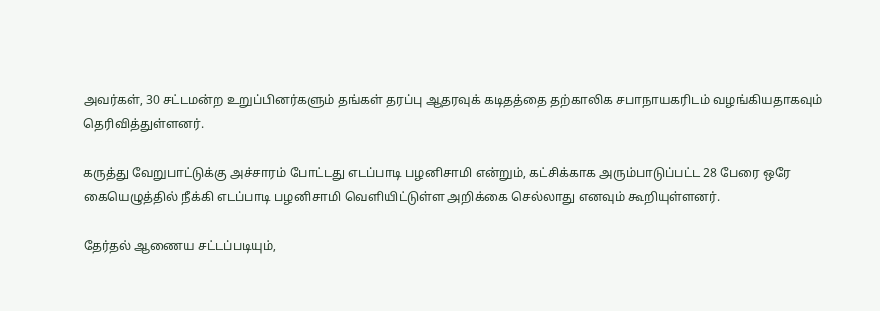அவர்கள், 30 சட்டமன்ற உறுப்பினர்களும் தங்கள் தரப்பு ஆதரவுக் கடிதத்தை தற்காலிக சபாநாயகரிடம் வழங்கியதாகவும் தெரிவித்துள்ளனர்.

கருத்து வேறுபாட்டுக்கு அச்சாரம் போட்டது எடப்பாடி பழனிசாமி என்றும், கட்சிக்காக அரும்பாடுப்பட்ட 28 பேரை ஒரே கையெழுத்தில் நீக்கி எடப்பாடி பழனிசாமி வெளியிட்டுள்ள அறிக்கை செல்லாது எனவும் கூறியுள்ளனர்.

தேர்தல் ஆணைய சட்டப்படியும்,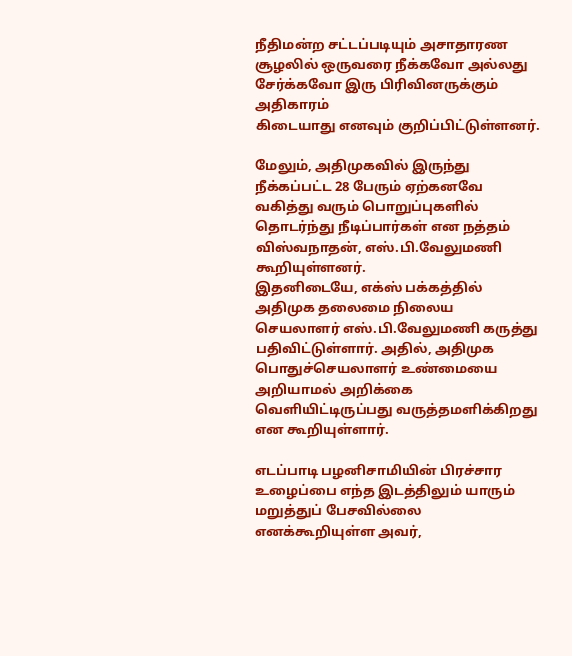நீதிமன்ற சட்டப்படியும் அசாதாரண சூழலில் ஒருவரை நீக்கவோ அல்லது சேர்க்கவோ இரு பிரிவினருக்கும் அதிகாரம்
கிடையாது எனவும் குறிப்பிட்டுள்ளனர்.

மேலும், அதிமுகவில் இருந்து நீக்கப்பட்ட 28 பேரும் ஏற்கனவே வகித்து வரும் பொறுப்புகளில் தொடர்ந்து நீடிப்பார்கள் என நத்தம் விஸ்வநாதன், எஸ்.பி.வேலுமணி கூறியுள்ளனர்.
இதனிடையே, எக்ஸ் பக்கத்தில் அதிமுக தலைமை நிலைய செயலாளர் எஸ்.பி.வேலுமணி கருத்து பதிவிட்டுள்ளார். அதில், அதிமுக பொதுச்செயலாளர் உண்மையை அறியாமல் அறிக்கை வெளியிட்டிருப்பது வருத்தமளிக்கிறது என கூறியுள்ளார்.

எடப்பாடி பழனிசாமியின் பிரச்சார உழைப்பை எந்த இடத்திலும் யாரும் மறுத்துப் பேசவில்லை எனக்கூறியுள்ள அவர்,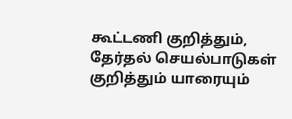கூட்டணி குறித்தும், தேர்தல் செயல்பாடுகள் குறித்தும் யாரையும்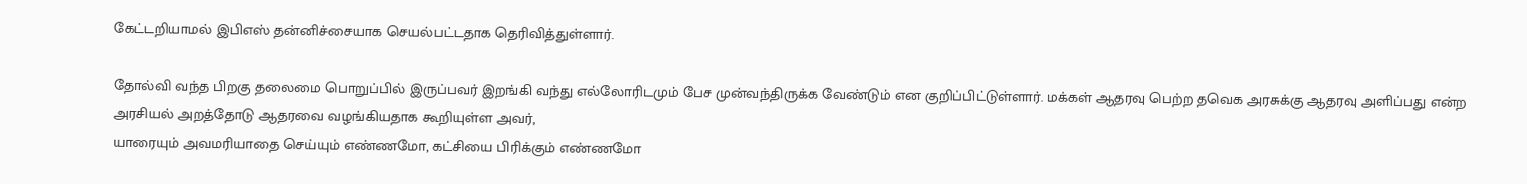கேட்டறியாமல் இபிஎஸ் தன்னிச்சையாக செயல்பட்டதாக தெரிவித்துள்ளார்.

தோல்வி வந்த பிறகு தலைமை பொறுப்பில் இருப்பவர் இறங்கி வந்து எல்லோரிடமும் பேச முன்வந்திருக்க வேண்டும் என குறிப்பிட்டுள்ளார். மக்கள் ஆதரவு பெற்ற தவெக அரசுக்கு ஆதரவு அளிப்பது என்ற அரசியல் அறத்தோடு ஆதரவை வழங்கியதாக கூறியுள்ள அவர்,
யாரையும் அவமரியாதை செய்யும் எண்ணமோ, கட்சியை பிரிக்கும் எண்ணமோ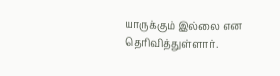யாருக்கும் இல்லை என தெரிவித்துள்ளார்.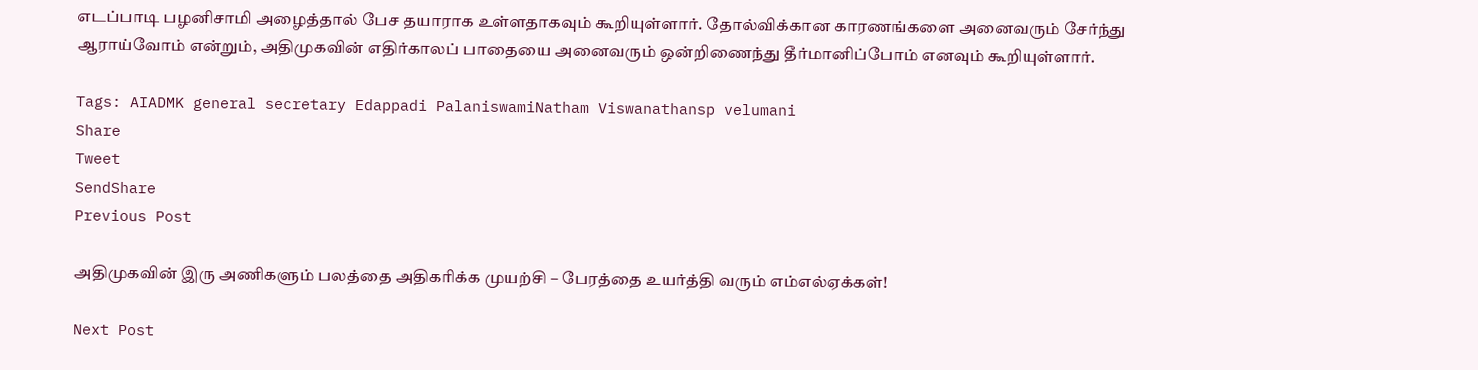எடப்பாடி பழனிசாமி அழைத்தால் பேச தயாராக உள்ளதாகவும் கூறியுள்ளார். தோல்விக்கான காரணங்களை அனைவரும் சேர்ந்து ஆராய்வோம் என்றும், அதிமுகவின் எதிர்காலப் பாதையை அனைவரும் ஒன்றிணைந்து தீர்மானிப்போம் எனவும் கூறியுள்ளார்.

Tags: AIADMK general secretary Edappadi PalaniswamiNatham Viswanathansp velumani
Share
Tweet
SendShare
Previous Post

அதிமுகவின் இரு அணிகளும் பலத்தை அதிகரிக்க முயற்சி – பேரத்தை உயர்த்தி வரும் எம்எல்ஏக்கள்!

Next Post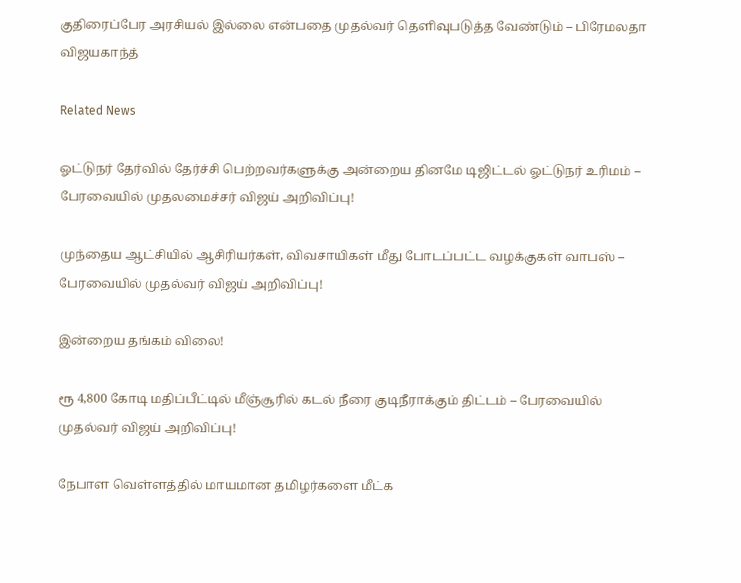குதிரைப்பேர அரசியல் இல்லை என்பதை முதல்வர் தெளிவுபடுத்த வேண்டும் – பிரேமலதா விஜயகாந்த்

Related News

ஓட்டுநர் தேர்வில் தேர்ச்சி பெற்றவர்களுக்கு அன்றைய தினமே டிஜிட்டல் ஓட்டுநர் உரிமம் – பேரவையில் முதலமைச்சர் விஜய் அறிவிப்பு!

முந்தைய ஆட்சியில் ஆசிரியர்கள், விவசாயிகள் மீது போடப்பட்ட வழக்குகள் வாபஸ் – பேரவையில் முதல்வர் விஜய் அறிவிப்பு!

இன்றைய தங்கம் விலை!

ரூ 4,800 கோடி மதிப்பீட்டில் மீஞ்சூரில் கடல் நீரை குடிநீராக்கும் திட்டம் – பேரவையில் முதல்வர் விஜய் அறிவிப்பு!

நேபாள வெள்ளத்தில் மாயமான தமிழர்களை மீட்க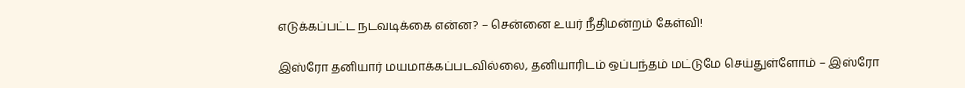எடுக்கப்பட்ட நடவடிக்கை என்ன? – சென்னை உயர் நீதிமன்றம் கேள்வி!

இஸ்ரோ தனியார் மயமாக்கப்படவில்லை, தனியாரிடம் ஒப்பந்தம் மட்டுமே செய்துள்ளோம் – இஸ்ரோ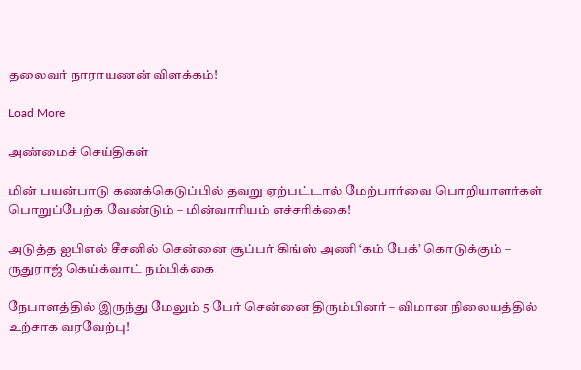தலைவர் நாராயணன் விளக்கம்!

Load More

அண்மைச் செய்திகள்

மின் பயன்பாடு கணக்கெடுப்பில் தவறு ஏற்பட்டால் மேற்பார்வை பொறியாளர்கள் பொறுப்பேற்க வேண்டும் – மின்வாரியம் எச்சரிக்கை!

அடுத்த ஐபிஎல் சீசனில் சென்னை சூப்பர் கிங்ஸ் அணி ‘கம் பேக்’ கொடுக்கும் – ருதுராஜ் கெய்க்வாட் நம்பிக்கை

நேபாளத்தில் இருந்து மேலும் 5 பேர் சென்னை திரும்பினர் – விமான நிலையத்தில் உற்சாக வரவேற்பு!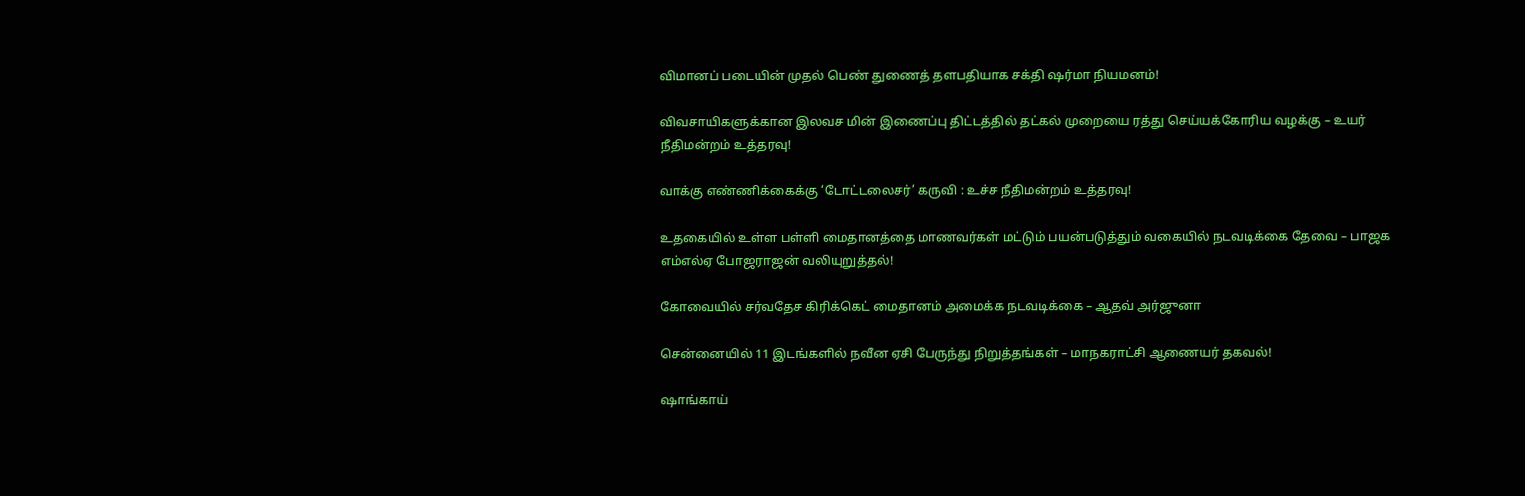விமானப் படையின் முதல் பெண் துணைத் தளபதியாக சக்தி ஷர்மா நியமனம்!

விவசாயிகளுக்கான இலவச மின் இணைப்பு திட்டத்தில் தட்கல் முறையை ரத்து செய்யக்கோரிய வழக்கு – உயர் நீதிமன்றம் உத்தரவு!

வாக்கு எண்ணிக்கைக்கு ‘டோட்டலைசர்’ கருவி : உச்ச நீதிமன்றம் உத்தரவு!

உதகையில் உள்ள பள்ளி மைதானத்தை மாணவர்கள் மட்டும் பயன்படுத்தும் வகையில் நடவடிக்கை தேவை – பாஜக எம்எல்ஏ போஜராஜன் வலியுறுத்தல்!

கோவையில் சர்வதேச கிரிக்கெட் மைதானம் அமைக்க நடவடிக்கை – ஆதவ் அர்ஜுனா

சென்னையில் 11 இடங்களில் நவீன ஏசி பேருந்து நிறுத்தங்கள் – மாநகராட்சி ஆணையர் தகவல்!

ஷாங்காய்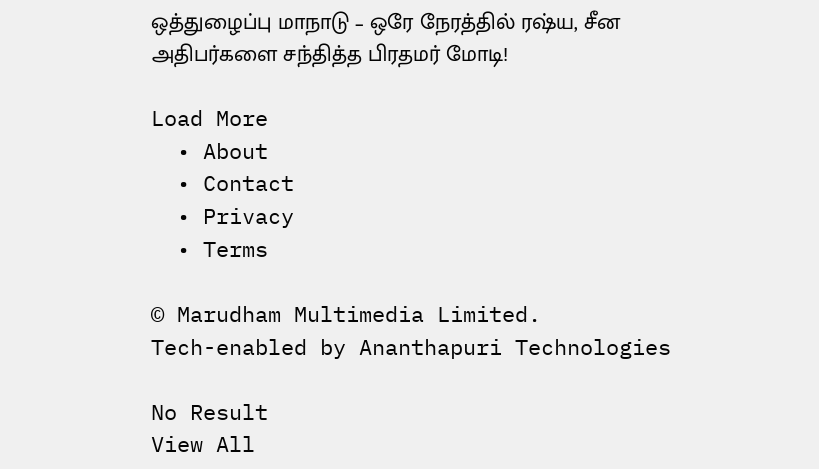ஒத்துழைப்பு மாநாடு – ஒரே நேரத்தில் ரஷ்ய, சீன அதிபர்களை சந்தித்த பிரதமர் மோடி!

Load More
  • About
  • Contact
  • Privacy
  • Terms

© Marudham Multimedia Limited.
Tech-enabled by Ananthapuri Technologies

No Result
View All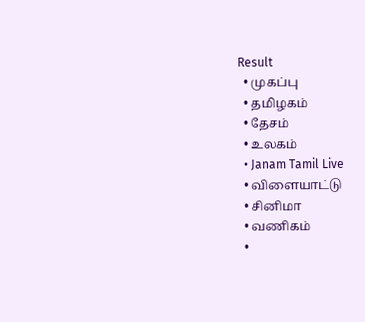Result
  • முகப்பு
  • தமிழகம்
  • தேசம்
  • உலகம்
  • Janam Tamil Live
  • விளையாட்டு
  • சினிமா
  • வணிகம்
  •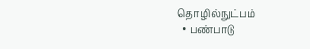தொழில்நுட்பம்
  • பண்பாடு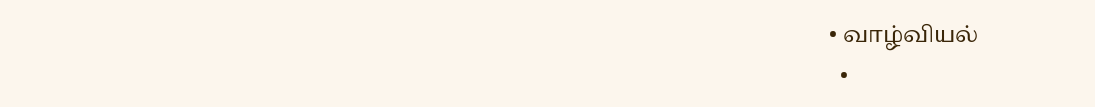• வாழ்வியல்
  •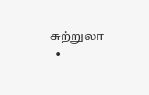சுற்றுலா
  •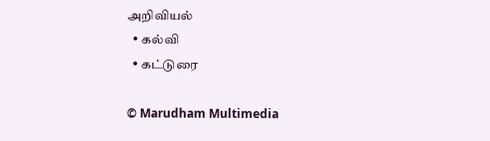அறிவியல்
  • கல்வி
  • கட்டுரை

© Marudham Multimedia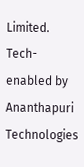Limited.
Tech-enabled by Ananthapuri Technologies